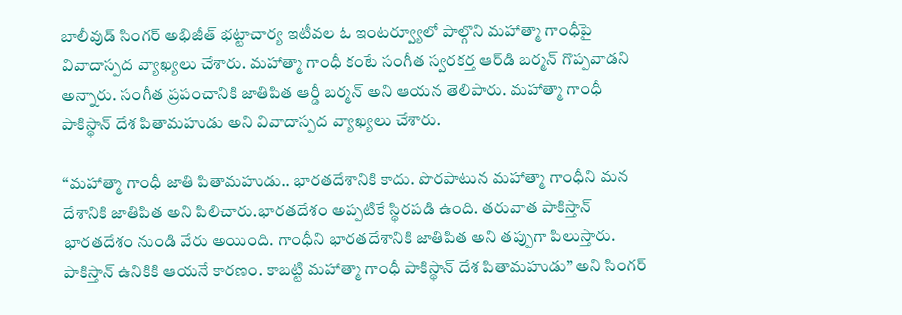బాలీవుడ్ సింగర్ అభిజీత్ భట్టాచార్య ఇటీవల ఓ ఇంటర్వ్యూలో పాల్గొని మహాత్మా గాంధీపై వివాదాస్పద వ్యాఖ్యలు చేశారు. మహాత్మా గాంధీ కంటే సంగీత స్వరకర్త ఆర్‌డి బర్మన్ గొప్పవాడని అన్నారు. సంగీత ప్రపంచానికి జాతిపిత ఆర్డీ బర్మన్ అని ఆయన తెలిపారు. మహాత్మా గాంధీ పాకిస్థాన్ దేశ పితామహుడు అని వివాదాస్పద వ్యాఖ్యలు చేశారు.

“మహాత్మా గాంధీ జాతి పితామహుడు.. భారతదేశానికి కాదు. పొరపాటున మహాత్మా గాంధీని మన దేశానికి జాతిపిత అని పిలిచారు.భారతదేశం అప్పటికే స్థిర‌ప‌డి ఉంది. తరువాత పాకిస్తాన్ భారతదేశం నుండి వేరు అయింది. గాంధీని భారతదేశానికి జాతిపిత అని తప్పుగా పిలుస్తారు. పాకిస్తాన్ ఉనికికి ఆయనే కారణం. కాబట్టి మహాత్మా గాంధీ పాకిస్థాన్ దేశ పితామహుడు” అని సింగర్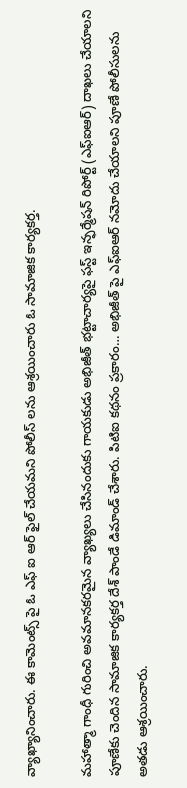వ్యాఖ్యానించారు. ఈ కామెంట్స్ పై ఓ ఎఫ్ ఐ ఆర్ ఫైల్ చేయమని పోలీస్ లను ఆశ్రయించారు ఓ సామాజిక కార్యకర్త.

మహాత్మా గాంధీ గురించి అవమానకరమైన వ్యాఖ్యలు చేసినందుకు గాయకుడు అభిజీత్ భట్టాచార్యపై ఫస్ట్ ఇన్ఫర్మేషన్ రిపోర్ట్ (ఎఫ్ఐఆర్) దాఖలు చేయాలని పూణేకు చెందిన సామాజిక‌ కార్యకర్త దేశ్ పాండే డిమాండ్ చేశారు. పిటిఐ క‌థ‌నం ప్ర‌కారం… అభిజీత్ పై ఎఫ్ఐఆర్ నమోదు చేయాలని పూణే పోలీసులను అత‌డు ఆశ్రయించారు.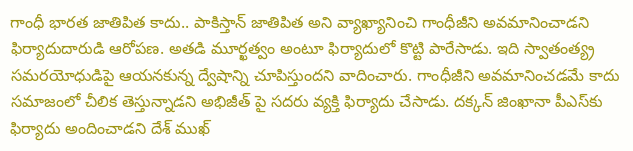గాంధీ భారత జాతిపిత కాదు.. పాకిస్తాన్ జాతిపిత అని వ్యాఖ్యానించి గాంధీజీని అవ‌మానించాడ‌ని ఫిర్యాదుదారుడి ఆరోప‌ణ‌. అత‌డి మూర్ఖ‌త్వం అంటూ ఫిర్యాదులో కొట్టి పారేసాడు. ఇది స్వాతంత్య్ర‌ సమరయోధుడిపై ఆయనకున్న ద్వేషాన్ని చూపిస్తుందని వాదించారు. గాంధీజీని అవ‌మానించ‌డమే కాదు స‌మాజంలో చీలిక తెస్తున్నాడ‌ని అభిజీత్ పై స‌ద‌రు వ్య‌క్తి ఫిర్యాదు చేసాడు. ద‌క్క‌న్ జింఖానా పీఎస్‌కు ఫిర్యాదు అందించాడ‌ని దేశ్ ముఖ్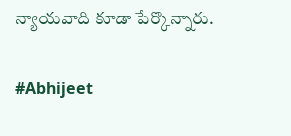న్యాయవాది కూడా పేర్కొన్నారు.

#Abhijeet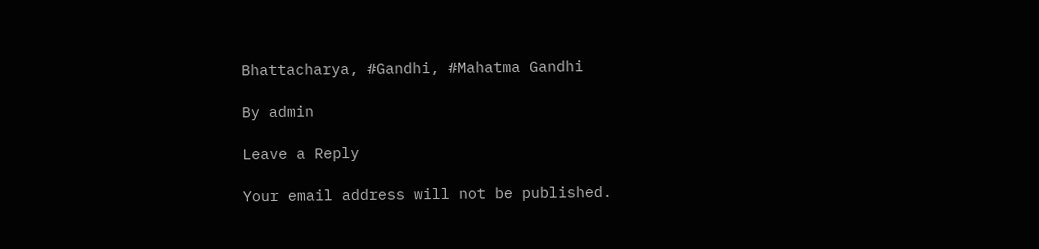Bhattacharya, #Gandhi, #Mahatma Gandhi

By admin

Leave a Reply

Your email address will not be published.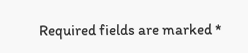Required fields are marked *